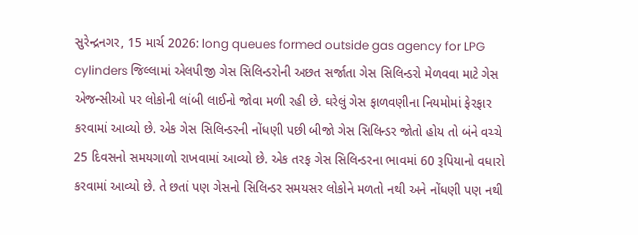સુરેન્દ્રનગર, 15 માર્ચ 2026: long queues formed outside gas agency for LPG cylinders જિલ્લામાં એલપીજી ગેસ સિલિન્ડરોની અછત સર્જાતા ગેસ સિલિન્ડરો મેળવવા માટે ગેસ એજન્સીઓ પર લોકોની લાંબી લાઈનો જોવા મળી રહી છે. ઘરેલું ગેસ ફાળવણીના નિયમોમાં ફેરફાર કરવામાં આવ્યો છે. એક ગેસ સિલિન્ડરની નોંધણી પછી બીજો ગેસ સિલિન્ડર જોતો હોય તો બંને વચ્ચે 25 દિવસનો સમયગાળો રાખવામાં આવ્યો છે. એક તરફ ગેસ સિલિન્ડરના ભાવમાં 60 રૂપિયાનો વધારો કરવામાં આવ્યો છે. તે છતાં પણ ગેસનો સિલિન્ડર સમયસર લોકોને મળતો નથી અને નોંધણી પણ નથી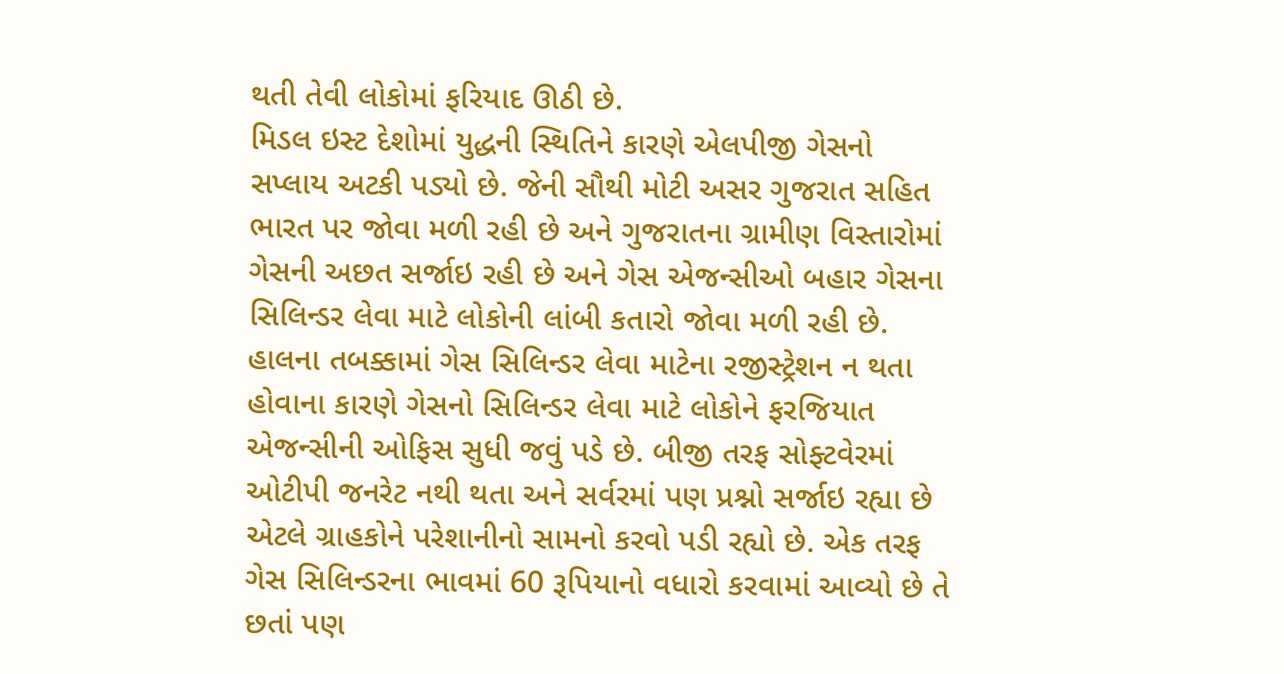થતી તેવી લોકોમાં ફરિયાદ ઊઠી છે.
મિડલ ઇસ્ટ દેશોમાં યુદ્ધની સ્થિતિને કારણે એલપીજી ગેસનો સપ્લાય અટકી પડ્યો છે. જેની સૌથી મોટી અસર ગુજરાત સહિત ભારત પર જોવા મળી રહી છે અને ગુજરાતના ગ્રામીણ વિસ્તારોમાં ગેસની અછત સર્જાઇ રહી છે અને ગેસ એજન્સીઓ બહાર ગેસના સિલિન્ડર લેવા માટે લોકોની લાંબી કતારો જોવા મળી રહી છે. હાલના તબક્કામાં ગેસ સિલિન્ડર લેવા માટેના રજીસ્ટ્રેશન ન થતા હોવાના કારણે ગેસનો સિલિન્ડર લેવા માટે લોકોને ફરજિયાત એજન્સીની ઓફિસ સુધી જવું પડે છે. બીજી તરફ સોફ્ટવેરમાં ઓટીપી જનરેટ નથી થતા અને સર્વરમાં પણ પ્રશ્નો સર્જાઇ રહ્યા છે એટલે ગ્રાહકોને પરેશાનીનો સામનો કરવો પડી રહ્યો છે. એક તરફ ગેસ સિલિન્ડરના ભાવમાં 60 રૂપિયાનો વધારો કરવામાં આવ્યો છે તે છતાં પણ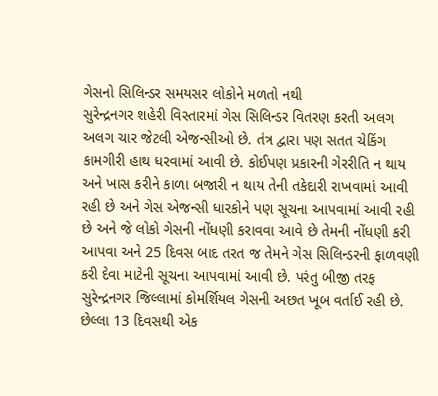ગેસનો સિલિન્ડર સમયસર લોકોને મળતો નથી
સુરેન્દ્રનગર શહેરી વિસ્તારમાં ગેસ સિલિન્ડર વિતરણ કરતી અલગ અલગ ચાર જેટલી એજન્સીઓ છે. તંત્ર દ્વારા પણ સતત ચેકિંગ કામગીરી હાથ ધરવામાં આવી છે. કોઈપણ પ્રકારની ગેરરીતિ ન થાય અને ખાસ કરીને કાળા બજારી ન થાય તેની તકેદારી રાખવામાં આવી રહી છે અને ગેસ એજન્સી ધારકોને પણ સૂચના આપવામાં આવી રહી છે અને જે લોકો ગેસની નોંધણી કરાવવા આવે છે તેમની નોંધણી કરી આપવા અને 25 દિવસ બાદ તરત જ તેમને ગેસ સિલિન્ડરની ફાળવણી કરી દેવા માટેની સૂચના આપવામાં આવી છે. પરંતુ બીજી તરફ સુરેન્દ્રનગર જિલ્લામાં કોમર્શિયલ ગેસની અછત ખૂબ વર્તાઈ રહી છે. છેલ્લા 13 દિવસથી એક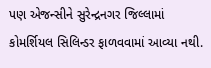પણ એજન્સીને સુરેન્દ્રનગર જિલ્લામાં કોમર્શિયલ સિલિન્ડર ફાળવવામાં આવ્યા નથી.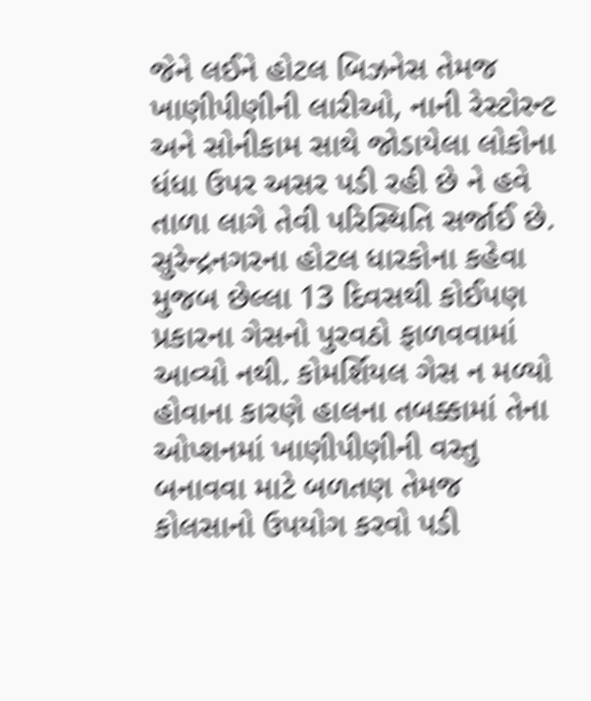જેને લઈને હોટલ બિઝનેસ તેમજ ખાણીપીણીની લારીઓ, નાની રેસ્ટોરન્ટ અને સોનીકામ સાથે જોડાયેલા લોકોના ધંધા ઉપર અસર પડી રહી છે ને હવે તાળા લાગે તેવી પરિસ્થિતિ સર્જાઈ છે.
સુરેન્દ્રનગરના હોટલ ધારકોના કહેવા મુજબ છેલ્લા 13 દિવસથી કોઈપણ પ્રકારના ગેસનો પુરવઠો ફાળવવામાં આવ્યો નથી. કોમર્શિયલ ગેસ ન મળ્યો હોવાના કારણે હાલના તબક્કામાં તેના ઓપ્શનમાં ખાણીપીણીની વસ્તુ બનાવવા માટે બળતણ તેમજ કોલસાનો ઉપયોગ કરવો પડી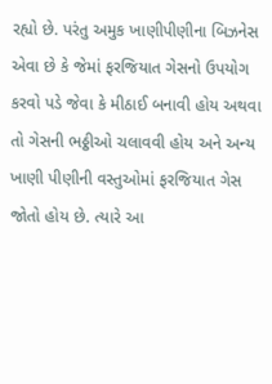રહ્યો છે. પરંતુ અમુક ખાણીપીણીના બિઝનેસ એવા છે કે જેમાં ફરજિયાત ગેસનો ઉપયોગ કરવો પડે જેવા કે મીઠાઈ બનાવી હોય અથવા તો ગેસની ભઠ્ઠીઓ ચલાવવી હોય અને અન્ય ખાણી પીણીની વસ્તુઓમાં ફરજિયાત ગેસ જોતો હોય છે. ત્યારે આ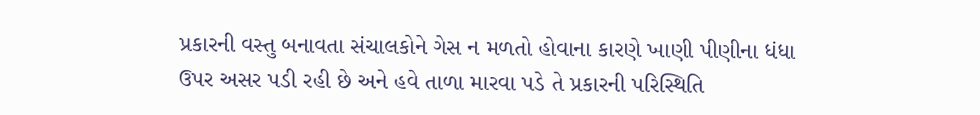પ્રકારની વસ્તુ બનાવતા સંચાલકોને ગેસ ન મળતો હોવાના કારણે ખાણી પીણીના ધંધા ઉપર અસર પડી રહી છે અને હવે તાળા મારવા પડે તે પ્રકારની પરિસ્થિતિ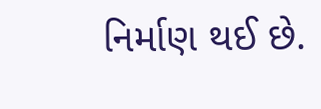નિર્માણ થઈ છે.